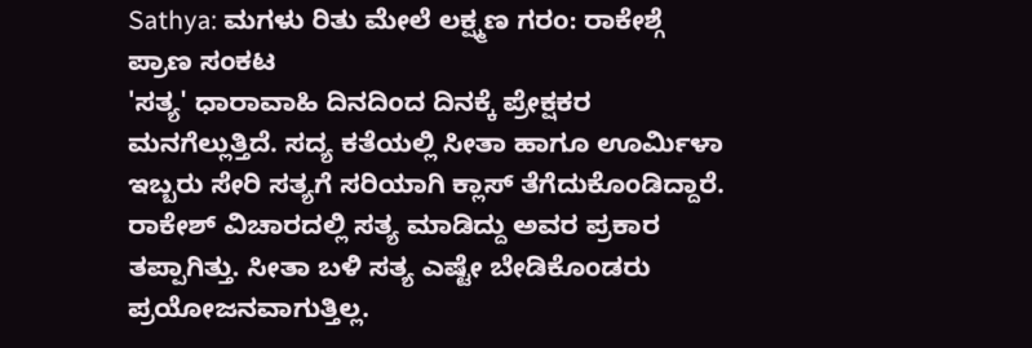Sathya: ಮಗಳು ರಿತು ಮೇಲೆ ಲಕ್ಷ್ಮಣ ಗರಂ: ರಾಕೇಶ್ಗೆ ಪ್ರಾಣ ಸಂಕಟ
'ಸತ್ಯ' ಧಾರಾವಾಹಿ ದಿನದಿಂದ ದಿನಕ್ಕೆ ಪ್ರೇಕ್ಷಕರ ಮನಗೆಲ್ಲುತ್ತಿದೆ. ಸದ್ಯ ಕತೆಯಲ್ಲಿ ಸೀತಾ ಹಾಗೂ ಊರ್ಮಿಳಾ ಇಬ್ಬರು ಸೇರಿ ಸತ್ಯಗೆ ಸರಿಯಾಗಿ ಕ್ಲಾಸ್ ತೆಗೆದುಕೊಂಡಿದ್ದಾರೆ. ರಾಕೇಶ್ ವಿಚಾರದಲ್ಲಿ ಸತ್ಯ ಮಾಡಿದ್ದು ಅವರ ಪ್ರಕಾರ ತಪ್ಪಾಗಿತ್ತು. ಸೀತಾ ಬಳಿ ಸತ್ಯ ಎಷ್ಟೇ ಬೇಡಿಕೊಂಡರು ಪ್ರಯೋಜನವಾಗುತ್ತಿಲ್ಲ.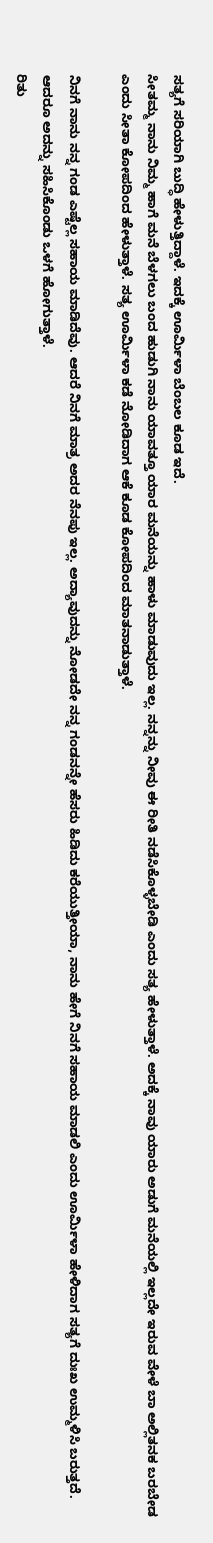ಸತ್ಯಗೆ ಸರಿಯಾಗಿ ಬುದ್ಧಿ ಹೇಳುತ್ತಿದ್ದಾಳೆ. ಇದಕ್ಕೆ ಊರ್ಮಿಳಾ ಬೆಂಬಲ ಕೂಡ ಇದೆ.
ಸೀತಮ್ಮ ನಾನು ನಿಮ್ಮ ಹಾಗೆ ಮನೆ ಬೆಳಗಲು ಬಂದ ಹುಡುಗಿ ನಾನು ಯಾವತ್ತೂ ಯಾರ ಮನೆಯನ್ನು ಹಾಳು ಮಾಡುವುದು ಇಲ್ಲ. ನನ್ನನ್ನು ನೀವು ಈ ರೀತಿ ನಡೆಸಿಕೊಳ್ಳಬೇಡಿ ಎಂದು ಸತ್ಯ ಹೇಳುತ್ತಾಳೆ. ಅದಕ್ಕೆ ನಾವು ಯಾರು ಅಡುಗೆ ಮನೆಯಲ್ಲಿ ಇಲ್ಲದೇ ಇರುವ ವೇಳೆ ಬಾ ಅಲ್ಲಿತನಕ ಬರಬೇಡ ಎಂದು ಸೀತಾ ಕೋಪದಿಂದ ಹೇಳುತ್ತಾಳೆ. ಸತ್ಯ ಊರ್ಮಿಳಾ ಕಡೆ ನೋಡಿದಾಗ ಆಕೆ ಕೂಡ ಕೋಪದಿಂದ ಮಾತನಾಡುತ್ತಾಳೆ.

ನಿನಗೆ ನಾನು ನನ್ನ ಗಂಡ ಎಷ್ಟೆಲ್ಲ ಸಹಾಯ ಮಾಡಿದೆವು. ಆದರೆ ನಿನಗೆ ಮಾತ್ರ ಅದರ ನೆನಪು ಇಲ್ಲ. ಅದ್ಯಾವುದನ್ನು ನೋಡದೇ ನನ್ನ ಗಂಡನನ್ನೇ ಹೆಸರು ಹಿಡಿದು ಕರೆಯುತ್ತೀಯಾ, ನಾನು ಹೇಗೆ ನಿನಗೆ ಸಹಾಯ ಮಾಡಲಿ ಎಂದು ಊರ್ಮಿಳಾ ಹೇಳಿದಾಗ ಸತ್ಯಗೆ ದುಃಖ ಉಮ್ಮಳಿಸಿ ಬರುತ್ತದೆ. ಆದರೂ ಅದನ್ನು ಸಹಿಸಿಕೊಂಡು ಒಳಗೆ ಹೋಗುತ್ತಾಳೆ.
ರಿತು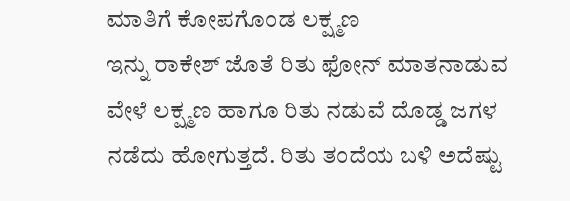ಮಾತಿಗೆ ಕೋಪಗೊಂಡ ಲಕ್ಷ್ಮಣ
ಇನ್ನು ರಾಕೇಶ್ ಜೊತೆ ರಿತು ಫೋನ್ ಮಾತನಾಡುವ ವೇಳೆ ಲಕ್ಷ್ಮಣ ಹಾಗೂ ರಿತು ನಡುವೆ ದೊಡ್ಡ ಜಗಳ ನಡೆದು ಹೋಗುತ್ತದೆ. ರಿತು ತಂದೆಯ ಬಳಿ ಅದೆಷ್ಟು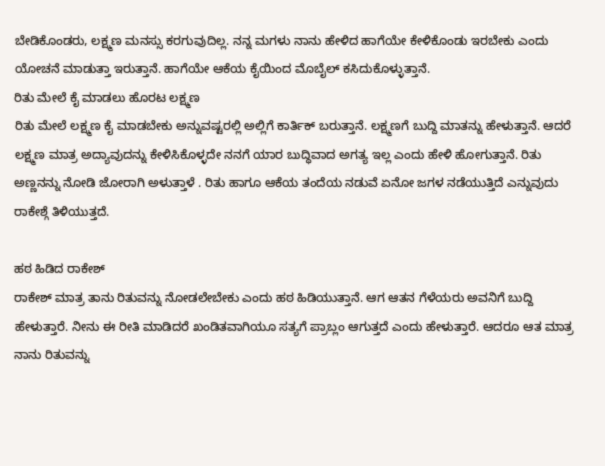ಬೇಡಿಕೊಂಡರು, ಲಕ್ಷ್ಮಣ ಮನಸ್ಸು ಕರಗುವುದಿಲ್ಲ. ನನ್ನ ಮಗಳು ನಾನು ಹೇಳಿದ ಹಾಗೆಯೇ ಕೇಳಿಕೊಂಡು ಇರಬೇಕು ಎಂದು ಯೋಚನೆ ಮಾಡುತ್ತಾ ಇರುತ್ತಾನೆ. ಹಾಗೆಯೇ ಆಕೆಯ ಕೈಯಿಂದ ಮೊಬೈಲ್ ಕಸಿದುಕೊಳ್ಳುತ್ತಾನೆ.
ರಿತು ಮೇಲೆ ಕೈ ಮಾಡಲು ಹೊರಟ ಲಕ್ಷ್ಮಣ
ರಿತು ಮೇಲೆ ಲಕ್ಷ್ಮಣ ಕೈ ಮಾಡಬೇಕು ಅನ್ನುವಷ್ಟರಲ್ಲಿ ಅಲ್ಲಿಗೆ ಕಾರ್ತಿಕ್ ಬರುತ್ತಾನೆ. ಲಕ್ಷ್ಮಣಗೆ ಬುದ್ದಿ ಮಾತನ್ನು ಹೇಳುತ್ತಾನೆ. ಆದರೆ ಲಕ್ಷ್ಮಣ ಮಾತ್ರ ಅದ್ಯಾವುದನ್ನು ಕೇಳಿಸಿಕೊಳ್ಳದೇ ನನಗೆ ಯಾರ ಬುದ್ಧಿವಾದ ಅಗತ್ಯ ಇಲ್ಲ ಎಂದು ಹೇಳಿ ಹೋಗುತ್ತಾನೆ. ರಿತು ಅಣ್ಣನನ್ನು ನೋಡಿ ಜೋರಾಗಿ ಅಳುತ್ತಾಳೆ . ರಿತು ಹಾಗೂ ಆಕೆಯ ತಂದೆಯ ನಡುವೆ ಏನೋ ಜಗಳ ನಡೆಯುತ್ತಿದೆ ಎನ್ನುವುದು ರಾಕೇಶ್ಗೆ ತಿಳಿಯುತ್ತದೆ.

ಹಠ ಹಿಡಿದ ರಾಕೇಶ್
ರಾಕೇಶ್ ಮಾತ್ರ ತಾನು ರಿತುವನ್ನು ನೋಡಲೇಬೇಕು ಎಂದು ಹಠ ಹಿಡಿಯುತ್ತಾನೆ. ಆಗ ಆತನ ಗೆಳೆಯರು ಅವನಿಗೆ ಬುದ್ದಿ ಹೇಳುತ್ತಾರೆ. ನೀನು ಈ ರೀತಿ ಮಾಡಿದರೆ ಖಂಡಿತವಾಗಿಯೂ ಸತ್ಯಗೆ ಪ್ರಾಬ್ಲಂ ಆಗುತ್ತದೆ ಎಂದು ಹೇಳುತ್ತಾರೆ. ಆದರೂ ಆತ ಮಾತ್ರ ನಾನು ರಿತುವನ್ನು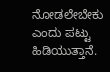ನೋಡಲೇಬೇಕು ಎಂದು ಪಟ್ಟು ಹಿಡಿಯುತ್ತಾನೆ.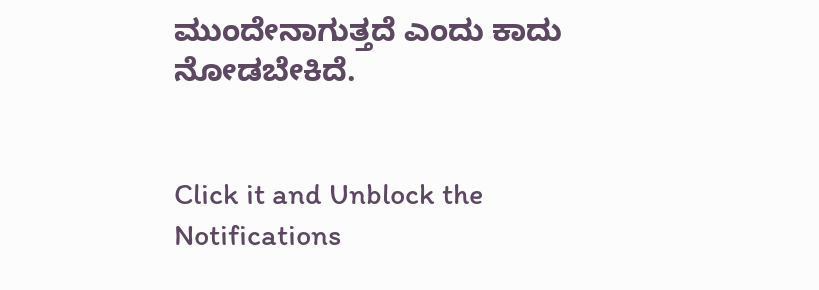ಮುಂದೇನಾಗುತ್ತದೆ ಎಂದು ಕಾದು ನೋಡಬೇಕಿದೆ.


Click it and Unblock the Notifications